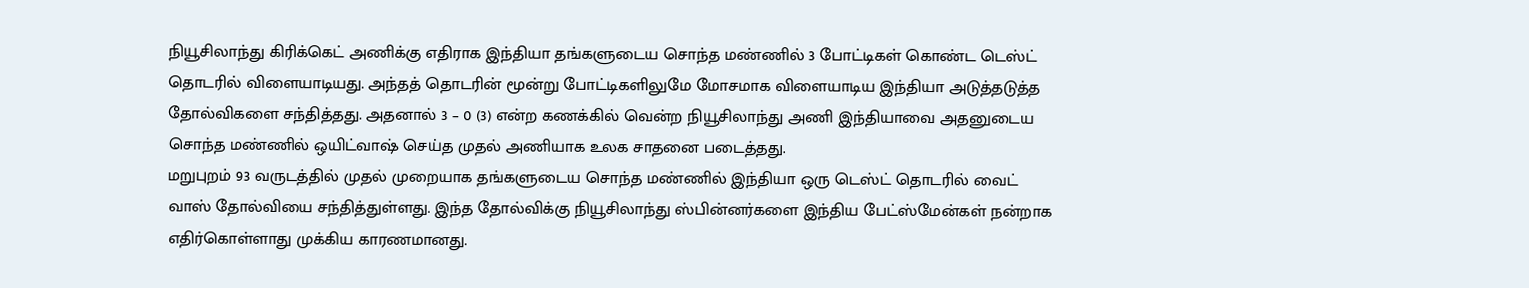நியூசிலாந்து கிரிக்கெட் அணிக்கு எதிராக இந்தியா தங்களுடைய சொந்த மண்ணில் 3 போட்டிகள் கொண்ட டெஸ்ட் தொடரில் விளையாடியது. அந்தத் தொடரின் மூன்று போட்டிகளிலுமே மோசமாக விளையாடிய இந்தியா அடுத்தடுத்த தோல்விகளை சந்தித்தது. அதனால் 3 – 0 (3) என்ற கணக்கில் வென்ற நியூசிலாந்து அணி இந்தியாவை அதனுடைய சொந்த மண்ணில் ஒயிட்வாஷ் செய்த முதல் அணியாக உலக சாதனை படைத்தது.
மறுபுறம் 93 வருடத்தில் முதல் முறையாக தங்களுடைய சொந்த மண்ணில் இந்தியா ஒரு டெஸ்ட் தொடரில் வைட் வாஸ் தோல்வியை சந்தித்துள்ளது. இந்த தோல்விக்கு நியூசிலாந்து ஸ்பின்னர்களை இந்திய பேட்ஸ்மேன்கள் நன்றாக எதிர்கொள்ளாது முக்கிய காரணமானது.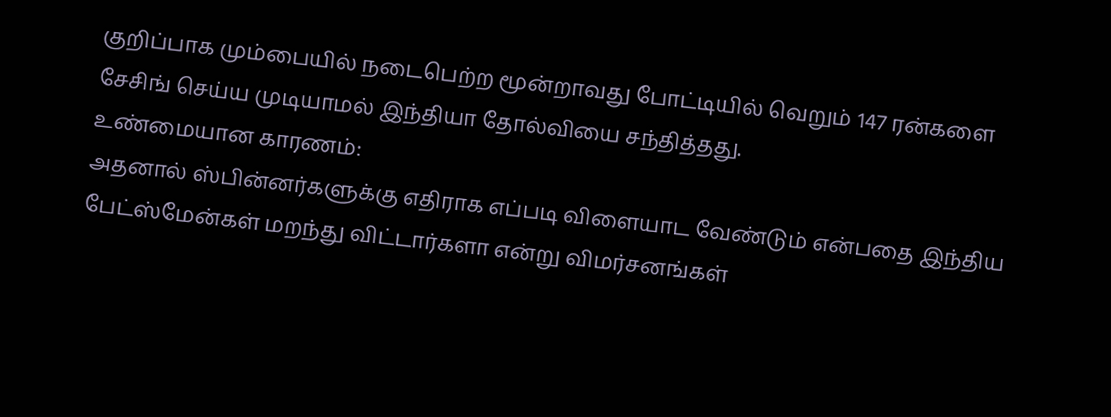குறிப்பாக மும்பையில் நடைபெற்ற மூன்றாவது போட்டியில் வெறும் 147 ரன்களை சேசிங் செய்ய முடியாமல் இந்தியா தோல்வியை சந்தித்தது.
உண்மையான காரணம்:
அதனால் ஸ்பின்னர்களுக்கு எதிராக எப்படி விளையாட வேண்டும் என்பதை இந்திய பேட்ஸ்மேன்கள் மறந்து விட்டார்களா என்று விமர்சனங்கள்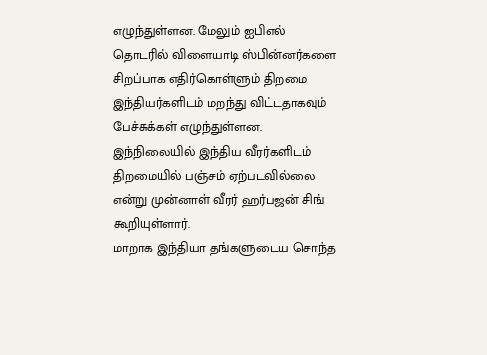எழுந்துள்ளன. மேலும் ஐபிஎல் தொடரில் விளையாடி ஸ்பின்னர்களை சிறப்பாக எதிர்கொள்ளும் திறமை இந்தியர்களிடம் மறந்து விட்டதாகவும் பேச்சுக்கள் எழுந்துள்ளன. இந்நிலையில் இந்திய வீரர்களிடம் திறமையில் பஞ்சம் ஏற்படவில்லை என்று முன்னாள் வீரர் ஹர்பஜன் சிங் கூறியுள்ளார்.
மாறாக இந்தியா தங்களுடைய சொந்த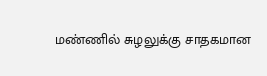மண்ணில் சுழலுக்கு சாதகமான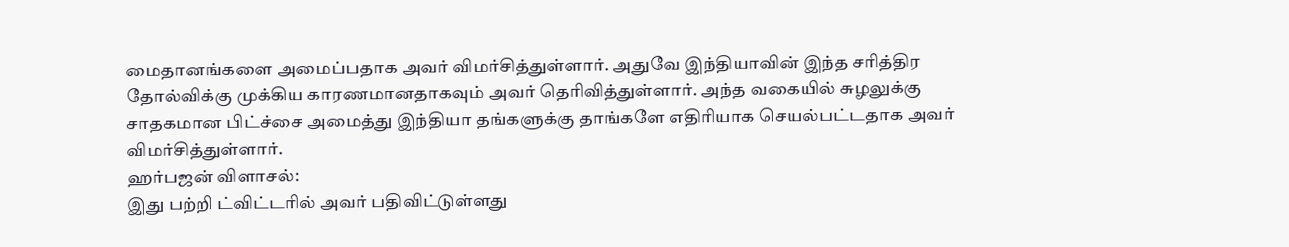மைதானங்களை அமைப்பதாக அவர் விமர்சித்துள்ளார். அதுவே இந்தியாவின் இந்த சரித்திர தோல்விக்கு முக்கிய காரணமானதாகவும் அவர் தெரிவித்துள்ளார். அந்த வகையில் சுழலுக்கு சாதகமான பிட்ச்சை அமைத்து இந்தியா தங்களுக்கு தாங்களே எதிரியாக செயல்பட்டதாக அவர் விமர்சித்துள்ளார்.
ஹர்பஜன் விளாசல்:
இது பற்றி ட்விட்டரில் அவர் பதிவிட்டுள்ளது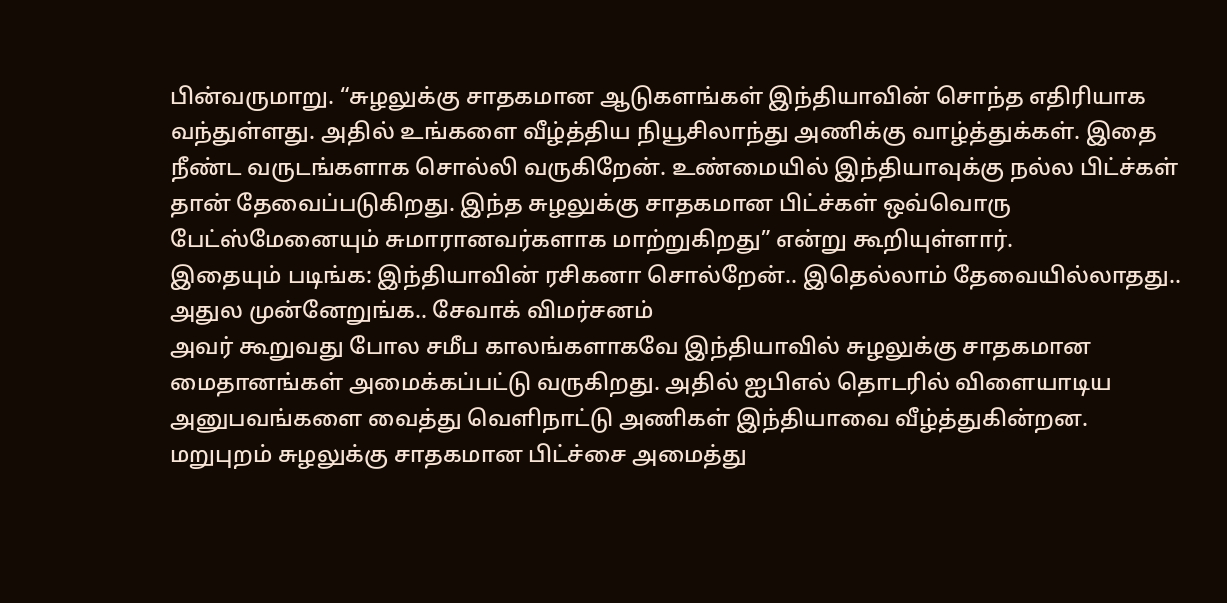பின்வருமாறு. “சுழலுக்கு சாதகமான ஆடுகளங்கள் இந்தியாவின் சொந்த எதிரியாக வந்துள்ளது. அதில் உங்களை வீழ்த்திய நியூசிலாந்து அணிக்கு வாழ்த்துக்கள். இதை நீண்ட வருடங்களாக சொல்லி வருகிறேன். உண்மையில் இந்தியாவுக்கு நல்ல பிட்ச்கள் தான் தேவைப்படுகிறது. இந்த சுழலுக்கு சாதகமான பிட்ச்கள் ஒவ்வொரு பேட்ஸ்மேனையும் சுமாரானவர்களாக மாற்றுகிறது” என்று கூறியுள்ளார்.
இதையும் படிங்க: இந்தியாவின் ரசிகனா சொல்றேன்.. இதெல்லாம் தேவையில்லாதது.. அதுல முன்னேறுங்க.. சேவாக் விமர்சனம்
அவர் கூறுவது போல சமீப காலங்களாகவே இந்தியாவில் சுழலுக்கு சாதகமான மைதானங்கள் அமைக்கப்பட்டு வருகிறது. அதில் ஐபிஎல் தொடரில் விளையாடிய அனுபவங்களை வைத்து வெளிநாட்டு அணிகள் இந்தியாவை வீழ்த்துகின்றன. மறுபுறம் சுழலுக்கு சாதகமான பிட்ச்சை அமைத்து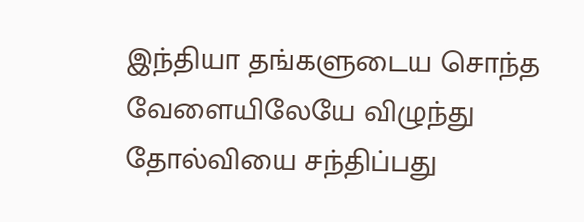இந்தியா தங்களுடைய சொந்த வேளையிலேயே விழுந்து தோல்வியை சந்திப்பது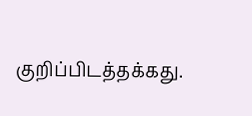குறிப்பிடத்தக்கது.